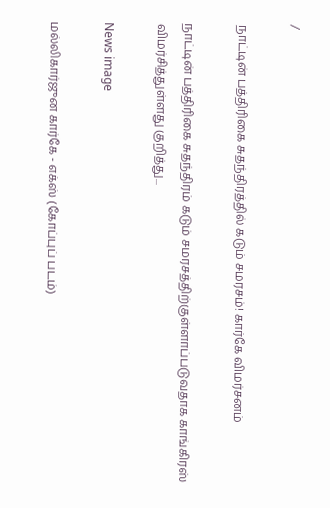/

நாட்டின் பத்திரிகை சுதந்திரத்தில் கடும் சமரசம்! கார்கே விமர்சனம்

நாட்டின் பத்திரிகை சுதந்திரம் கடும் சமரசத்திற்குள்ளாப்படுவதாக காங்கிரஸ் விமர்சித்துள்ளது குறித்து...

News image

மல்லிகார்ஜுன கார்கே - எக்ஸ் (கோப்புப் படம்)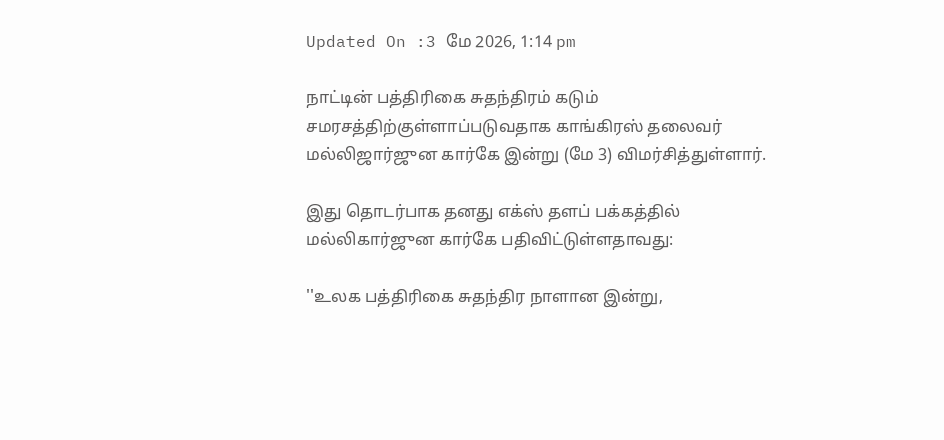Updated On :3 மே 2026, 1:14 pm

நாட்டின் பத்திரிகை சுதந்திரம் கடும் சமரசத்திற்குள்ளாப்படுவதாக காங்கிரஸ் தலைவர் மல்லிஜார்ஜுன கார்கே இன்று (மே 3) விமர்சித்துள்ளார்.

இது தொடர்பாக தனது எக்ஸ் தளப் பக்கத்தில் மல்லிகார்ஜுன கார்கே பதிவிட்டுள்ளதாவது:

''உலக பத்திரிகை சுதந்திர நாளான இன்று,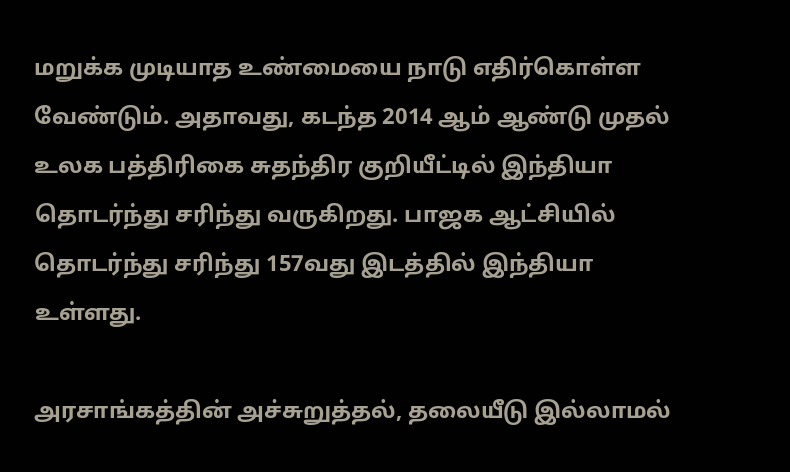மறுக்க முடியாத உண்மையை நாடு எதிர்கொள்ள வேண்டும். அதாவது, கடந்த 2014 ஆம் ஆண்டு முதல் உலக பத்திரிகை சுதந்திர குறியீட்டில் இந்தியா தொடர்ந்து சரிந்து வருகிறது. பாஜக ஆட்சியில் தொடர்ந்து சரிந்து 157வது இடத்தில் இந்தியா உள்ளது.

அரசாங்கத்தின் அச்சுறுத்தல், தலையீடு இல்லாமல்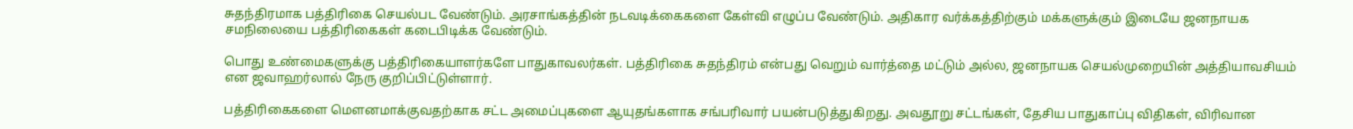சுதந்திரமாக பத்திரிகை செயல்பட வேண்டும். அரசாங்கத்தின் நடவடிக்கைகளை கேள்வி எழுப்ப வேண்டும். அதிகார வர்க்கத்திற்கும் மக்களுக்கும் இடையே ஜனநாயக சமநிலையை பத்திரிகைகள் கடைபிடிக்க வேண்டும்.

பொது உண்மைகளுக்கு பத்திரிகையாளர்களே பாதுகாவலர்கள். பத்திரிகை சுதந்திரம் என்பது வெறும் வார்த்தை மட்டும் அல்ல, ஜனநாயக செயல்முறையின் அத்தியாவசியம் என ஜவாஹர்லால் நேரு குறிப்பிட்டுள்ளார்.

பத்திரிகைகளை மெளனமாக்குவதற்காக சட்ட அமைப்புகளை ஆயுதங்களாக சங்பரிவார் பயன்படுத்துகிறது. அவதூறு சட்டங்கள், தேசிய பாதுகாப்பு விதிகள், விரிவான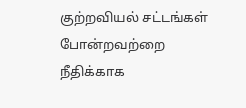குற்றவியல் சட்டங்கள் போன்றவற்றை நீதிக்காக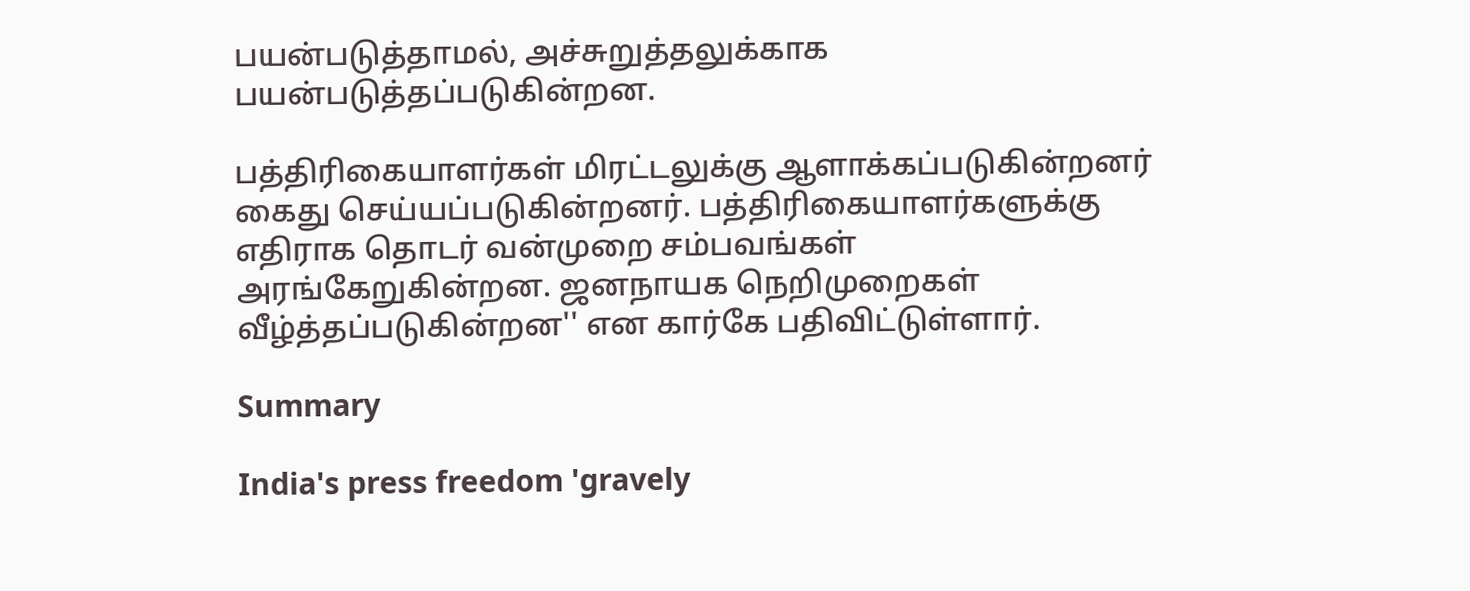பயன்படுத்தாமல், அச்சுறுத்தலுக்காக பயன்படுத்தப்படுகின்றன.

பத்திரிகையாளர்கள் மிரட்டலுக்கு ஆளாக்கப்படுகின்றனர் கைது செய்யப்படுகின்றனர். பத்திரிகையாளர்களுக்கு எதிராக தொடர் வன்முறை சம்பவங்கள் அரங்கேறுகின்றன. ஜனநாயக நெறிமுறைகள் வீழ்த்தப்படுகின்றன'' என கார்கே பதிவிட்டுள்ளார்.

Summary

India's press freedom 'gravely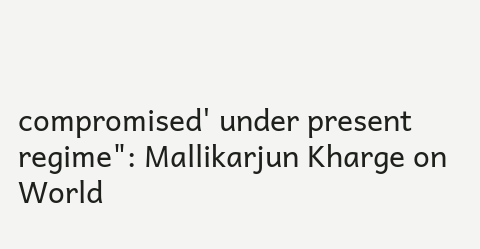compromised' under present regime": Mallikarjun Kharge on World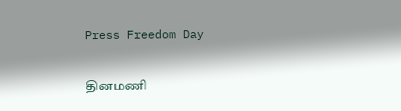Press Freedom Day

தினமணி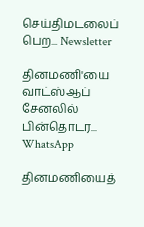செய்திமடலைப் பெற... Newsletter

தினமணி'யை வாட்ஸ்ஆப் சேனலில் பின்தொடர... WhatsApp

தினமணியைத்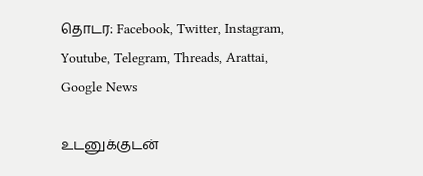தொடர: Facebook, Twitter, Instagram, Youtube, Telegram, Threads, Arattai, Google News

உடனுக்குடன்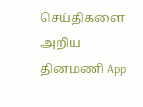செய்திகளை அறிய தினமணி App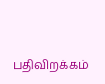பதிவிறக்கம்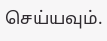செய்யவும்.